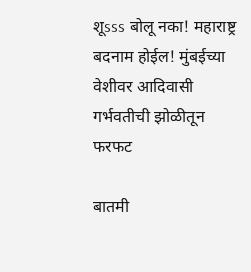शूsss बोलू नका! महाराष्ट्र बदनाम होईल! मुंबईच्या वेशीवर आदिवासी गर्भवतीची झोळीतून फरफट

बातमी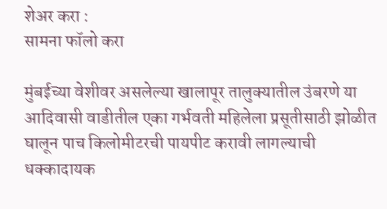शेअर करा :
सामना फॉलो करा

मुंबईच्या वेशीवर असलेल्या खालापूर तालुक्यातील उंबरणे या आदिवासी वाडीतील एका गर्भवती महिलेला प्रसूतीसाठी झोळीत घालून पाच किलोमीटरची पायपीट करावी लागल्याची धक्कादायक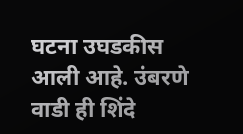घटना उघडकीस आली आहे. उंबरणे वाडी ही शिंदे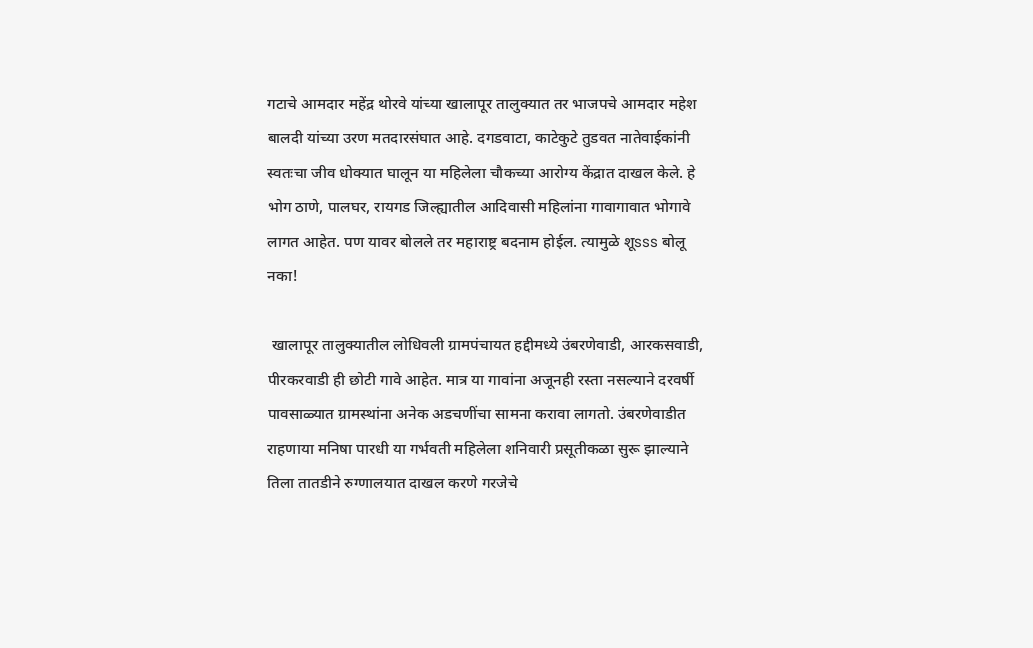गटाचे आमदार महेंद्र थोरवे यांच्या खालापूर तालुक्यात तर भाजपचे आमदार महेश बालदी यांच्या उरण मतदारसंघात आहे. दगडवाटा, काटेकुटे तुडवत नातेवाईकांनी स्वतःचा जीव धोक्यात घालून या महिलेला चौकच्या आरोग्य केंद्रात दाखल केले. हे भोग ठाणे, पालघर, रायगड जिल्ह्यातील आदिवासी महिलांना गावागावात भोगावे लागत आहेत. पण यावर बोलले तर महाराष्ट्र बदनाम होईल. त्यामुळे शूsss बोलू नका!

 खालापूर तालुक्यातील लोधिवली ग्रामपंचायत हद्दीमध्ये उंबरणेवाडी, आरकसवाडी, पीरकरवाडी ही छोटी गावे आहेत. मात्र या गावांना अजूनही रस्ता नसल्याने दरवर्षी पावसाळ्यात ग्रामस्थांना अनेक अडचणींचा सामना करावा लागतो. उंबरणेवाडीत राहणाया मनिषा पारधी या गर्भवती महिलेला शनिवारी प्रसूतीकळा सुरू झाल्याने तिला तातडीने रुग्णालयात दाखल करणे गरजेचे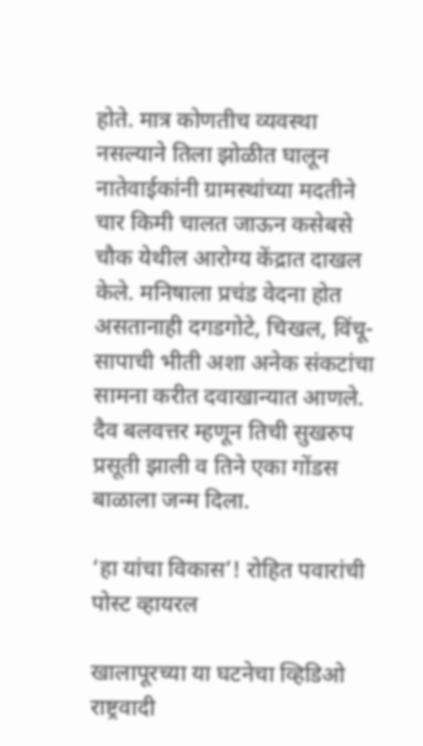होते. मात्र कोणतीच व्यवस्था नसल्याने तिला झोळीत घालून नातेवाईकांनी ग्रामस्थांच्या मदतीने चार किमी चालत जाऊन कसेबसे चौक येथील आरोग्य केंद्रात दाखल केले. मनिषाला प्रचंड वेदना होत असतानाही दगडगोटे, चिखल, विंचू-सापाची भीती अशा अनेक संकटांचा सामना करीत दवाखान्यात आणले. दैव बलवत्तर म्हणून तिची सुखरुप प्रसूती झाली व तिने एका गोंडस बाळाला जन्म दिला.

‘हा यांचा विकास’! रोहित पवारांची पोस्ट व्हायरल

खालापूरच्या या घटनेचा व्हिडिओ राष्ट्रवादी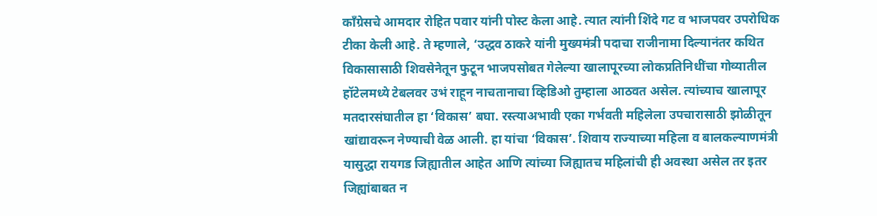काँग्रेसचे आमदार रोहित पवार यांनी पोस्ट केला आहे. त्यात त्यांनी शिंदे गट व भाजपवर उपरोधिक टीका केली आहे. ते म्हणाले, ‘उद्धव ठाकरे यांनी मुख्यमंत्री पदाचा राजीनामा दिल्यानंतर कथित विकासासाठी शिवसेनेतून फुटून भाजपसोबत गेलेल्या खालापूरच्या लोकप्रतिनिधींचा गोव्यातील हॉटेलमध्ये टेबलवर उभं राहून नाचतानाचा व्हिडिओ तुम्हाला आठवत असेल. त्यांच्याच खालापूर मतदारसंघातील हा ‘विकास’ बघा. रस्त्याअभावी एका गर्भवती महिलेला उपचारासाठी झोळीतून खांद्यावरून नेण्याची वेळ आली. हा यांचा ‘विकास’. शिवाय राज्याच्या महिला व बालकल्याणमंत्री यासुद्धा रायगड जिह्यातील आहेत आणि त्यांच्या जिह्यातच महिलांची ही अवस्था असेल तर इतर जिह्यांबाबत न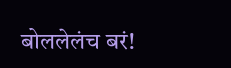बोललेलंच बरं!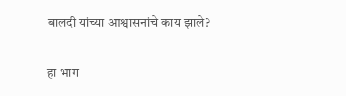बालदी यांच्या आश्वासनांचे काय झाले?

हा भाग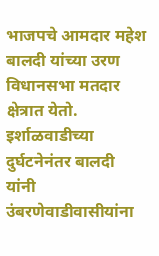भाजपचे आमदार महेश बालदी यांच्या उरण विधानसभा मतदार क्षेत्रात येतो. इर्शाळवाडीच्या दुर्घटनेनंतर बालदी यांनी उंबरणेवाडीवासीयांना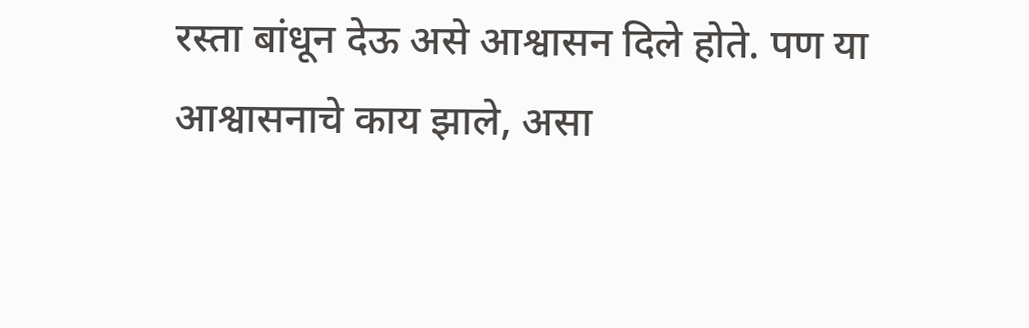रस्ता बांधून देऊ असे आश्वासन दिले होते. पण या आश्वासनाचे काय झाले, असा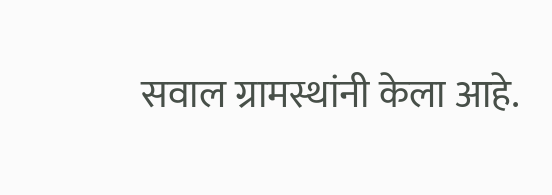सवाल ग्रामस्थांनी केला आहे.